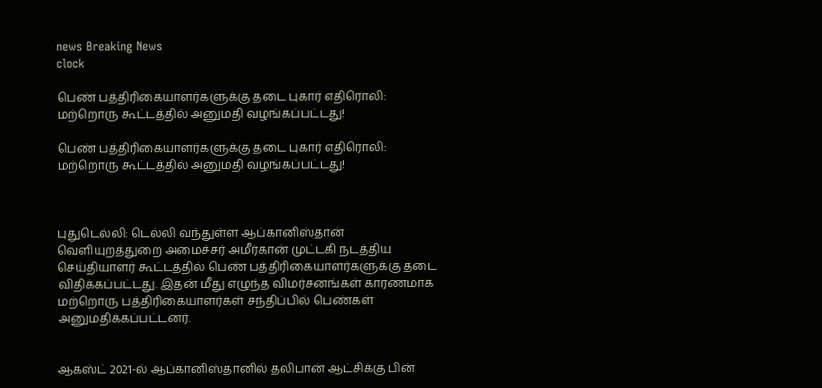news Breaking News
clock

பெண் பத்திரிகையாளர்களுக்கு தடை புகார் எதிரொலி: மற்றொரு கூட்டத்தில் அனுமதி வழங்கப்பட்டது!

பெண் பத்திரிகையாளர்களுக்கு தடை புகார் எதிரொலி: மற்றொரு கூட்டத்தில் அனுமதி வழங்கப்பட்டது!



புதுடெல்லி: டெல்லி வந்துள்ள ஆப்கானிஸ்தான் வெளியுறத்துறை அமைச்சர் அமீர்கான் முட்டகி நடத்திய செய்தியாளர் கூட்டத்தில் பெண் பத்திரிகையாளர்களுக்கு தடை விதிக்கப்பட்டது. இதன் மீது எழுந்த விமர்சனங்கள் காரணமாக மற்றொரு பத்திரிகையாளர்கள் சந்திப்பில் பெண்கள் அனுமதிக்கப்பட்டனர்.


ஆகஸ்ட் 2021-ல் ஆப்கானிஸ்தானில் தலிபான் ஆட்சிக்கு பின்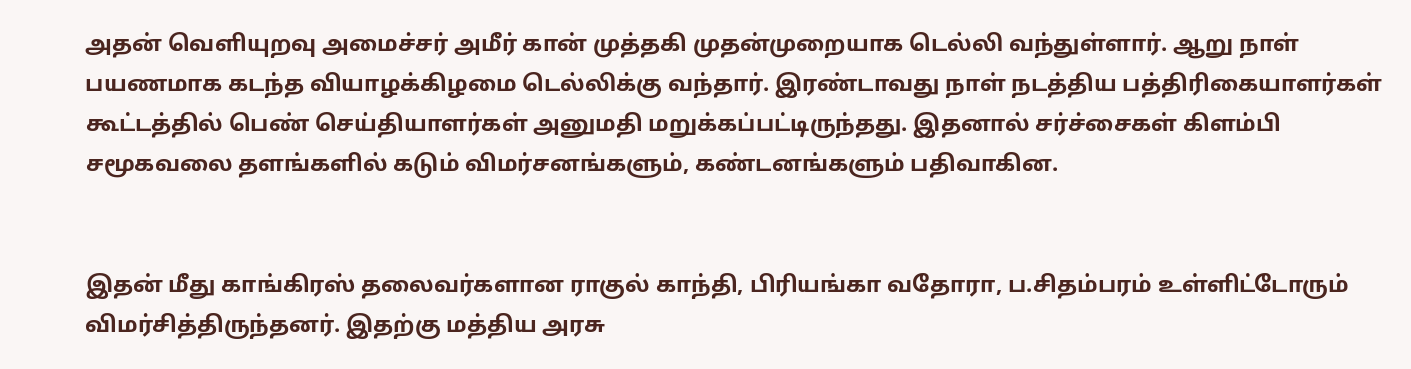அதன் வெளியுறவு அமைச்சர் அமீர் கான் முத்தகி முதன்முறையாக டெல்லி வந்துள்ளார். ஆறு நாள் பயணமாக கடந்த வியாழக்கிழமை டெல்லிக்கு வந்தார். இரண்டாவது நாள் நடத்திய பத்திரிகையாளர்கள் கூட்டத்தில் பெண் செய்தியாளர்கள் அனுமதி மறுக்கப்பட்டிருந்தது. இதனால் சர்ச்சைகள் கிளம்பி சமூகவலை தளங்களில் கடும் விமர்சனங்களும், கண்டனங்களும் பதிவாகின.


இதன் மீது காங்கிரஸ் தலைவர்களான ராகுல் காந்தி, பிரியங்கா வதோரா, ப.சிதம்பரம் உள்ளிட்டோரும் விமர்சித்திருந்தனர். இதற்கு மத்திய அரசு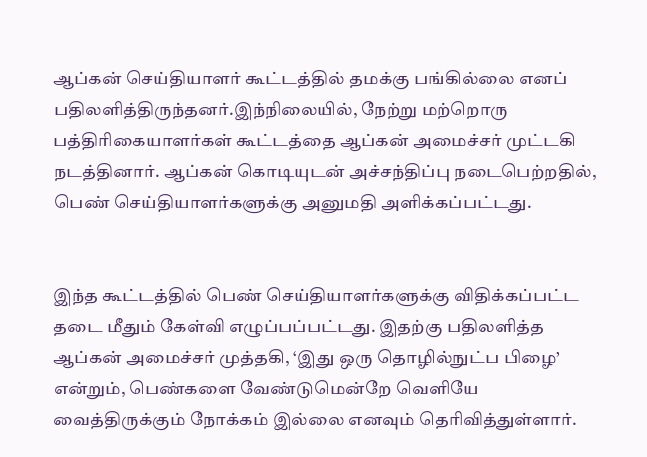ஆப்கன் செய்தியாளர் கூட்டத்தில் தமக்கு பங்கில்லை எனப் பதிலளித்திருந்தனர்.இந்நிலையில், நேற்று மற்றொரு பத்திரிகையாளர்கள் கூட்டத்தை ஆப்கன் அமைச்சர் முட்டகி நடத்தினார். ஆப்கன் கொடியுடன் அச்சந்திப்பு நடைபெற்றதில், பெண் செய்தியாளர்களுக்கு அனுமதி அளிக்கப்பட்டது.


இந்த கூட்டத்தில் பெண் செய்தியாளர்களுக்கு விதிக்கப்பட்ட தடை மீதும் கேள்வி எழுப்பப்பட்டது. இதற்கு பதிலளித்த ஆப்கன் அமைச்சர் முத்தகி, ‘இது ஒரு தொழில்நுட்ப பிழை’ என்றும், பெண்களை வேண்டுமென்றே வெளியே வைத்திருக்கும் நோக்கம் இல்லை எனவும் தெரிவித்துள்ளார்.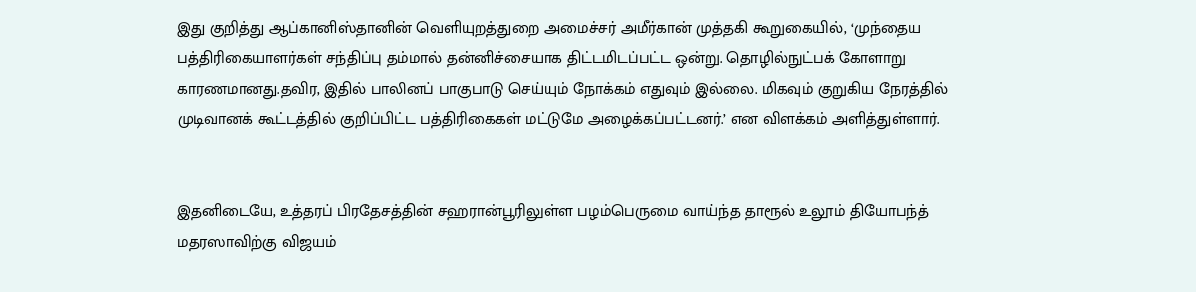இது குறித்து ஆப்கானிஸ்தானின் வெளியுறத்துறை அமைச்சர் அமீர்கான் முத்தகி கூறுகையில், ‘முந்தைய பத்திரிகையாளர்கள் சந்திப்பு தம்மால் தன்னிச்சையாக திட்டமிடப்பட்ட ஒன்று. தொழில்நுட்பக் கோளாறு காரணமானது.தவிர, இதில் பாலினப் பாகுபாடு செய்யும் நோக்கம் எதுவும் இல்லை. மிகவும் குறுகிய நேரத்தில் முடிவானக் கூட்டத்தில் குறிப்பிட்ட பத்திரிகைகள் மட்டுமே அழைக்கப்பட்டனர்.’ என விளக்கம் அளித்துள்ளார்.


இதனிடையே, உத்தரப் பிரதேசத்தின் சஹரான்பூரிலுள்ள பழம்பெருமை வாய்ந்த தாரூல் உலூம் தியோபந்த் மதரஸாவிற்கு விஜயம்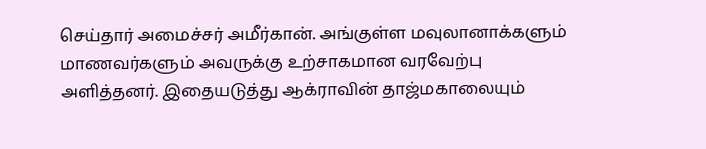செய்தார் அமைச்சர் அமீர்கான். அங்குள்ள மவுலானாக்களும் மாணவர்களும் அவருக்கு உற்சாகமான வரவேற்பு அளித்தனர். இதையடுத்து ஆக்ராவின் தாஜ்மகாலையும்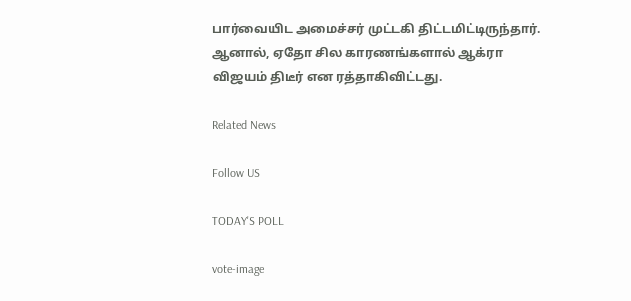பார்வையிட அமைச்சர் முட்டகி திட்டமிட்டிருந்தார். ஆனால், ஏதோ சில காரணங்களால் ஆக்ரா விஜயம் திடீர் என ரத்தாகிவிட்டது.

Related News

Follow US

TODAY'S POLL

vote-image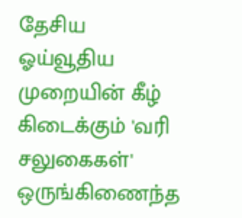தேசிய ஓய்வூதிய முறையின் கீழ் கிடைக்கும் 'வரி சலுகைகள்' ஒருங்கிணைந்த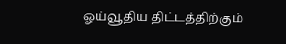ஓய்வூதிய திட்டத்திற்கும்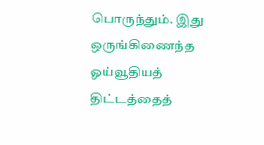பொருந்தும். இது ஒருங்கிணைந்த ஓய்வூதியத் திட்டத்தைத்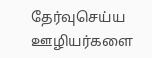தேர்வுசெய்ய ஊழியர்களை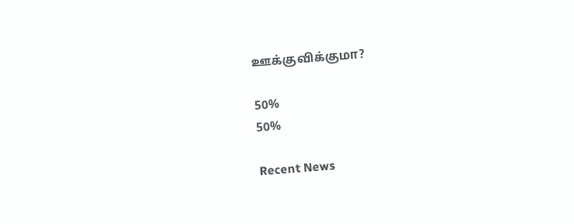ஊக்குவிக்குமா?

50%
50%

Recent News